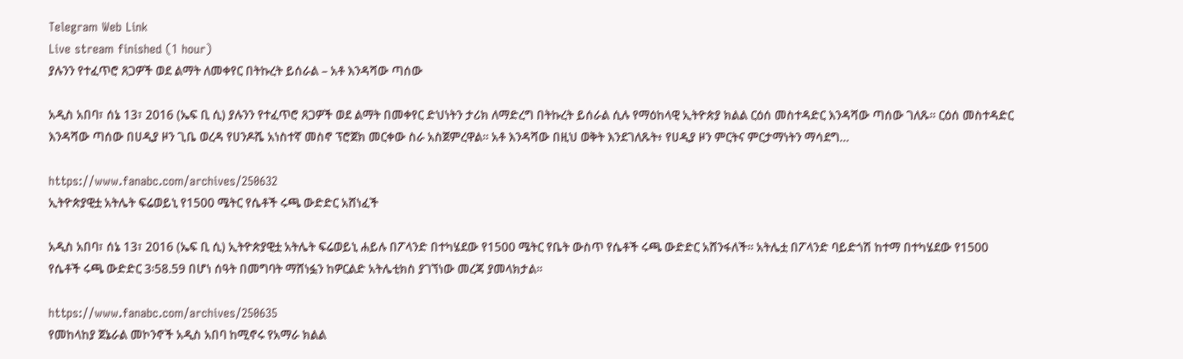Telegram Web Link
Live stream finished (1 hour)
ያሉንን የተፈጥሮ ጸጋዎች ወደ ልማት ለመቀየር በትኩረት ይሰራል – አቶ እንዳሻው ጣሰው

አዲስ አበባ፣ ሰኔ 13፣ 2016 (ኤፍ ቢ ሲ) ያሉንን የተፈጥሮ ጸጋዎች ወደ ልማት በመቀየር ድህነትን ታሪክ ለማድረግ በትኩረት ይሰራል ሲሉ የማዕከላዊ ኢትዮጵያ ክልል ርዕሰ መስተዳድር እንዳሻው ጣሰው ገለጹ፡፡ ርዕሰ መስተዳድር እንዳሻው ጣሰው በሀዲያ ዞን ጊቤ ወረዳ የሀንዶሼ አነስተኛ መስኖ ፕሮጀክ መርቀው ስራ አስጀምረዋል፡፡ አቶ እንዳሻው በዚህ ወቅት እንደገለጹት፥ የሀዲያ ዞን ምርትና ምርታማነትን ማሳደግ…

https://www.fanabc.com/archives/250632
ኢትዮጵያዊቷ አትሌት ፍሬወይኒ የ1500 ሜትር የሴቶች ሩጫ ውድድር አሸነፈች

አዲስ አበባ፣ ሰኔ 13፣ 2016 (ኤፍ ቢ ሲ) ኢትዮጵያዊቷ አትሌት ፍሬወይኒ ሐይሉ በፖላንድ በተካሄደው የ1500 ሜትር የቤት ውስጥ የሴቶች ሩጫ ውድድር አሸንፋለች፡፡ አትሌቷ በፖላንድ ባይድጎሽ ከተማ በተካሄደው የ1500 የሴቶች ሩጫ ውድድር 3፡58.59 በሆነ ሰዓት በመግባት ማሸነፏን ከዎርልድ አትሌቲክስ ያገኘነው መረጃ ያመላክታል፡፡

https://www.fanabc.com/archives/250635
የመከላከያ ጀኔራል መኮንኖች አዲስ አበባ ከሚኖሩ የአማራ ክልል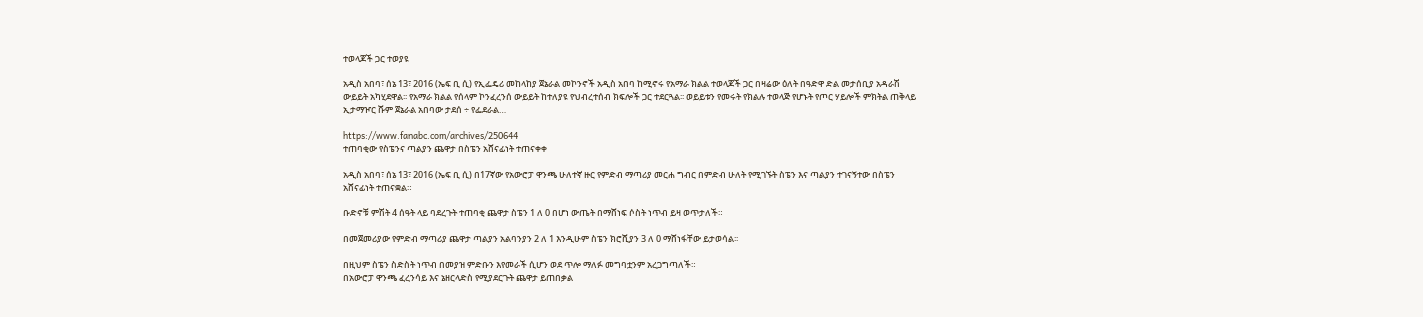ተወላጆች ጋር ተወያዩ

አዲስ አበባ፣ ሰኔ 13፣ 2016 (ኤፍ ቢ ሲ) የኢፌዴሪ መከላከያ ጀኔራል መኮንኖች አዲስ አበባ ከሚኖሩ የአማራ ክልል ተወላጆች ጋር በዛሬው ዕለት በዓድዋ ድል መታሰቢያ አዳራሽ ውይይት አካሂደዋል፡፡ የአማራ ክልል የሰላም ኮንፈረንሰ ውይይት ከተለያዩ የህብረተሰብ ክፍሎች ጋር ተደርጓል፡፡ ወይይቱን የመሩት የክልሉ ተወላጅ የሆኑት የጦር ሃይሎች ምክትል ጠቅላይ ኢታማዦር ሹም ጀኔራል አበባው ታደሰ ÷ የፌደራል…

https://www.fanabc.com/archives/250644
ተጠባቂው የስፔንና ጣልያን ጨዋታ በስፔን አሸናፊነት ተጠናቀቀ

አዲስ አበባ፣ ሰኔ 13፣ 2016 (ኤፍ ቢ ሲ) በ17ኛው የአውሮፓ ዋንጫ ሁለተኛ ዙር የምድብ ማጣሪያ መርሐ ግብር በምድብ ሁለት የሚገኙት ስፔን እና ጣልያን ተገናኝተው በስፔን አሸናፊነት ተጠናቋል።

ቡድኖቹ ምሽት 4 ሰዓት ላይ ባደረጉት ተጠባቂ ጨዋታ ስፔን 1 ለ 0 በሆነ ውጤት በማሸነፍ ሶስት ነጥብ ይዛ ወጥታለች።

በመጀመሪያው የምድብ ማጣሪያ ጨዋታ ጣልያን አልባንያን 2 ለ 1 እንዲሁም ስፔን ክሮሺያን 3 ለ 0 ማሸነፋቸው ይታወሳል፡፡

በዚህም ስፔን ስድስት ነጥብ በመያዝ ምድቡን እየመራች ሲሆን ወደ ጥሎ ማለፉ መግባቷንም አረጋግጣለች።
በአውሮፓ ዋንጫ ፈረንሳይ እና ኔዘርላድስ የሚያደርጉት ጨዋታ ይጠበቃል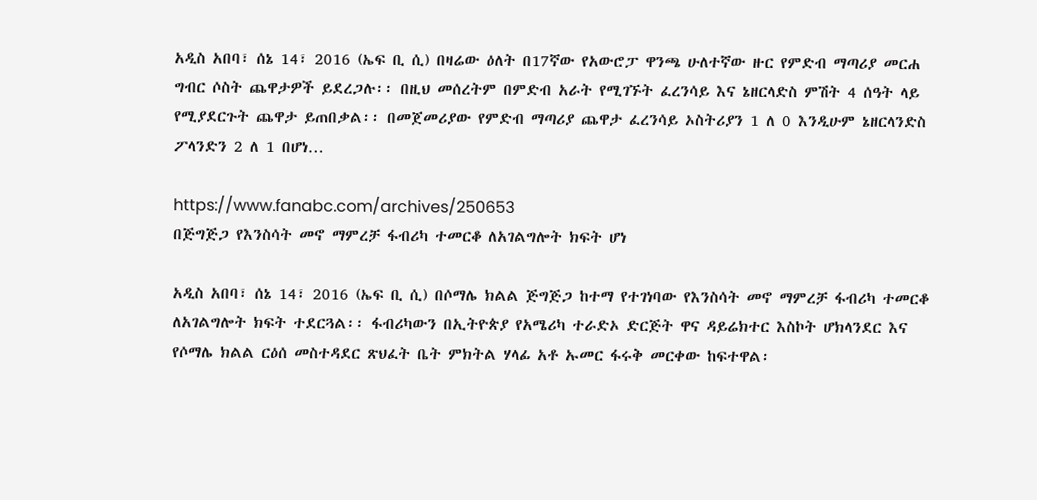አዲስ አበባ፣ ሰኔ 14፣ 2016 (ኤፍ ቢ ሲ) በዛሬው ዕለት በ17ኛው የአውሮፓ ዋንጫ ሁለተኛው ዙር የምድብ ማጣሪያ መርሐ ግብር ሶስት ጨዋታዎች ይደረጋሉ፡፡ በዚህ መሰረትም በምድብ አራት የሚገኙት ፈረንሳይ እና ኔዘርላድስ ምሽት 4 ሰዓት ላይ የሚያደርጉት ጨዋታ ይጠበቃል፡፡ በመጀመሪያው የምድብ ማጣሪያ ጨዋታ ፈረንሳይ ኦስትሪያን 1 ለ 0 እንዲሁም ኔዘርላንድስ ፖላንድን 2 ለ 1 በሆነ…

https://www.fanabc.com/archives/250653
በጅግጅጋ የእንስሳት መኖ ማምረቻ ፋብሪካ ተመርቆ ለአገልግሎት ክፍት ሆነ

አዲስ አበባ፣ ሰኔ 14፣ 2016 (ኤፍ ቢ ሲ) በሶማሌ ክልል ጅግጅጋ ከተማ የተገነባው የእንስሳት መኖ ማምረቻ ፋብሪካ ተመርቆ ለአገልግሎት ክፍት ተደርጓል፡፡ ፋብሪካውን በኢትዮጵያ የአሜሪካ ተራድኦ ድርጅት ዋና ዳይሬክተር እስኮት ሆክላንደር እና የሶማሌ ክልል ርዕሰ መስተዳደር ጽህፈት ቤት ምክትል ሃላፊ አቶ ኡመር ፋሩቅ መርቀው ከፍተዋል፡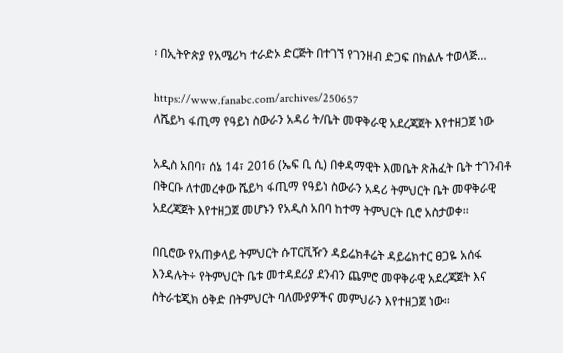፡ በኢትዮጵያ የአሜሪካ ተራድኦ ድርጅት በተገኘ የገንዘብ ድጋፍ በክልሉ ተወላጅ…

https://www.fanabc.com/archives/250657
ለሼይካ ፋጢማ የዓይነ ስውራን አዳሪ ት/ቤት መዋቅራዊ አደረጃጀት እየተዘጋጀ ነው

አዲስ አበባ፣ ሰኔ 14፣ 2016 (ኤፍ ቢ ሲ) በቀዳማዊት እመቤት ጽሕፈት ቤት ተገንብቶ በቅርቡ ለተመረቀው ሼይካ ፋጢማ የዓይነ ስውራን አዳሪ ትምህርት ቤት መዋቅራዊ አደረጃጀት እየተዘጋጀ መሆኑን የአዲስ አበባ ከተማ ትምህርት ቢሮ አስታወቀ፡፡

በቢሮው የአጠቃላይ ትምህርት ሱፐርቪዥን ዳይሬክቶሬት ዳይሬክተር ፀጋዬ አሰፋ እንዳሉት÷ የትምህርት ቤቱ መተዳደሪያ ደንብን ጨምሮ መዋቅራዊ አደረጃጀት እና ስትራቴጂክ ዕቅድ በትምህርት ባለሙያዎችና መምህራን እየተዘጋጀ ነው፡፡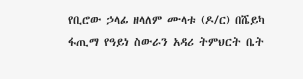የቢሮው ኃላፊ ዘላለም ሙላቱ (ዶ/ር) በሼይካ ፋጢማ የዓይነ ስውራን አዳሪ ትምህርት ቤት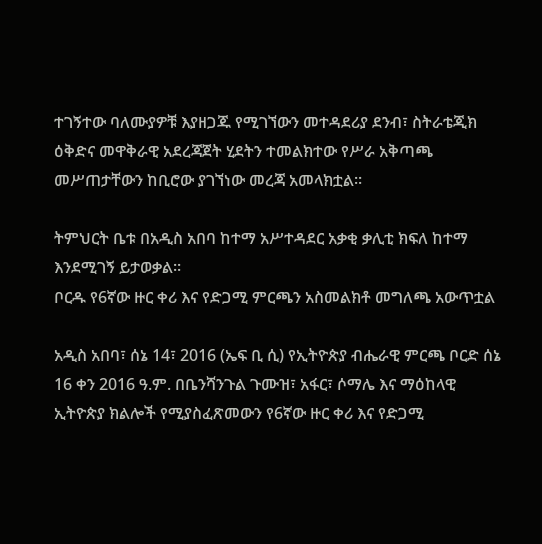ተገኝተው ባለሙያዎቹ እያዘጋጁ የሚገኘውን መተዳደሪያ ደንብ፣ ስትራቴጂክ ዕቅድና መዋቅራዊ አደረጃጀት ሂደትን ተመልክተው የሥራ አቅጣጫ መሥጠታቸውን ከቢሮው ያገኘነው መረጃ አመላክቷል፡፡

ትምህርት ቤቱ በአዲስ አበባ ከተማ አሥተዳደር አቃቂ ቃሊቲ ክፍለ ከተማ እንደሚገኝ ይታወቃል፡፡
ቦርዱ የ6ኛው ዙር ቀሪ እና የድጋሚ ምርጫን አስመልክቶ መግለጫ አውጥቷል

አዲስ አበባ፣ ሰኔ 14፣ 2016 (ኤፍ ቢ ሲ) የኢትዮጵያ ብሔራዊ ምርጫ ቦርድ ሰኔ 16 ቀን 2016 ዓ.ም. በቤንሻንጉል ጉሙዝ፣ አፋር፣ ሶማሌ እና ማዕከላዊ ኢትዮጵያ ክልሎች የሚያስፈጽመውን የ6ኛው ዙር ቀሪ እና የድጋሚ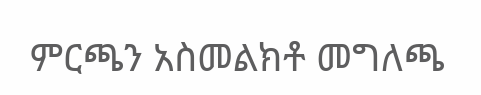ምርጫን አስመልክቶ መግለጫ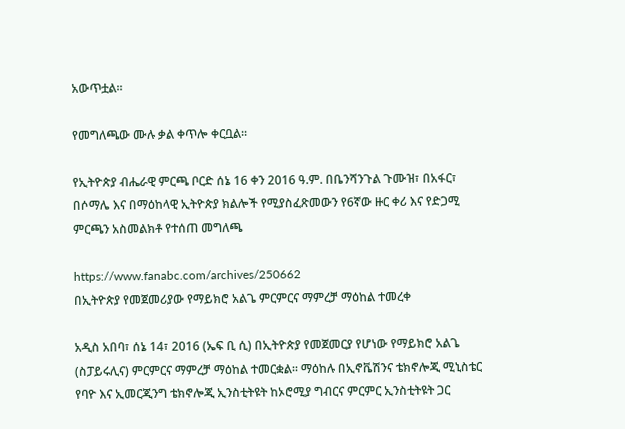አውጥቷል፡፡

የመግለጫው ሙሉ ቃል ቀጥሎ ቀርቧል፡፡

የኢትዮጵያ ብሔራዊ ምርጫ ቦርድ ሰኔ 16 ቀን 2016 ዓ.ም. በቤንሻንጉል ጉሙዝ፣ በአፋር፣ በሶማሌ እና በማዕከላዊ ኢትዮጵያ ክልሎች የሚያስፈጽመውን የ6ኛው ዙር ቀሪ እና የድጋሚ ምርጫን አስመልክቶ የተሰጠ መግለጫ

https://www.fanabc.com/archives/250662
በኢትዮጵያ የመጀመሪያው የማይክሮ አልጌ ምርምርና ማምረቻ ማዕከል ተመረቀ

አዲስ አበባ፣ ሰኔ 14፣ 2016 (ኤፍ ቢ ሲ) በኢትዮጵያ የመጀመርያ የሆነው የማይክሮ አልጌ (ስፓይሩሊና) ምርምርና ማምረቻ ማዕከል ተመርቋል፡፡ ማዕከሉ በኢኖቬሽንና ቴክኖሎጂ ሚኒስቴር የባዮ እና ኢመርጂንግ ቴክኖሎጂ ኢንስቲትዩት ከኦሮሚያ ግብርና ምርምር ኢንስቲትዩት ጋር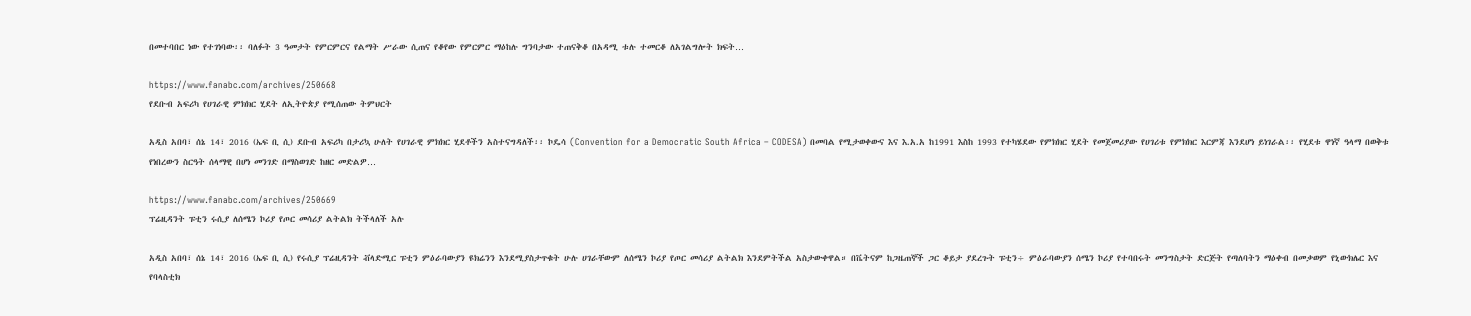በመተባበር ነው የተገነባው፡፡ ባለፉት 3 ዓመታት የምርምርና የልማት ሥራው ሲጠና የቆየው የምርምር ማዕከሉ ግንባታው ተጠናቅቆ በአዳሚ ቱሉ ተመርቆ ለአገልግሎት ክፍት…

https://www.fanabc.com/archives/250668
የደቡብ አፍሪካ የሀገራዊ ምክክር ሂደት ለኢትዮጵያ የሚሰጠው ትምህርት

አዲስ አበባ፣ ሰኔ 14፣ 2016 (ኤፍ ቢ ሲ) ደቡብ አፍሪካ በታሪኳ ሁለት የሀገራዊ ምክክር ሂደቶችን አስተናግዳለች፡፡ ኮዴሳ (Convention for a Democratic South Africa – CODESA) በመባል የሚታወቀውና እና እ.አ.አ ከ1991 እስከ 1993 የተካሄደው የምክክር ሂደት የመጀመሪያው የሀገሪቱ የምክክር እርምጃ እንደሆነ ይነገራል፡፡ የሂደቱ ዋነኛ ዓላማ በወቅቱ የነበረውን ስርዓት ሰላማዊ በሆነ መንገድ በማስወገድ ከዘር መድልዎ…

https://www.fanabc.com/archives/250669
ፕሬዚዳንት ፑቲን ሩሲያ ለሰሜን ኮሪያ የጦር መሳሪያ ልትልክ ትችላለች አሉ

አዲስ አበባ፣ ሰኔ 14፣ 2016 (ኤፍ ቢ ሲ) የሩሲያ ፕሬዚዳንት ቭላድሚር ፑቲን ምዕራባውያን ዩክሬንን እንደሚያስታጥቁት ሁሉ ሀገራቸውም ለሰሜን ኮሪያ የጦር መሳሪያ ልትልክ እንደምትችል አስታውቀዋል። በቬትናም ከጋዜጠኞች ጋር ቆይታ ያደረጉት ፑቲን÷ ምዕራባውያን ሰሜን ኮሪያ የተባበሩት መንግስታት ድርጅት የጣለባትን ማዕቀብ በመቃወም የኒውክሌር እና የባላስቲክ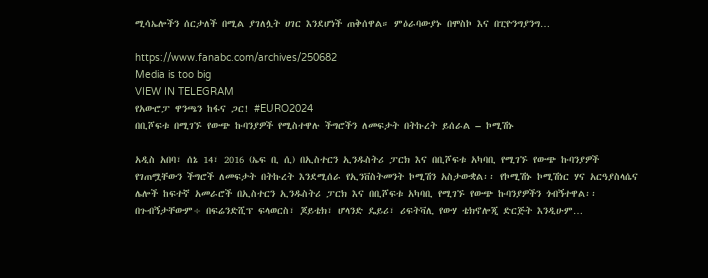ሚሳኤሎችን ሰርታለች በሚል ያገለሏት ሀገር እንደሆነች ጠቅሰዋል። ምዕራባውያኑ በሞስኮ እና በፒዮንግያንግ…

https://www.fanabc.com/archives/250682
Media is too big
VIEW IN TELEGRAM
የአውሮፓ ዋንጫን ከፋና ጋር! #EURO2024
በቢሾፍቱ በሚገኙ የውጭ ኩባንያዎች የሚስተዋሉ ችግሮችን ለመፍታት በትኩረት ይሰራል – ኮሚሽኑ

አዲስ አበባ፣ ሰኔ 14፣ 2016 (ኤፍ ቢ ሲ) በኢስተርን ኢንዱስትሪ ፓርክ እና በቢሾፍቱ አካባቢ የሚገኙ የውጭ ኩባንያዎች የገጠሟቸውን ችግሮች ለመፍታት በትኩረት እንደሚሰራ የኢንቨስትመንት ኮሚሽን አስታውቋል፡፡ የኮሚሽኑ ኮሚሽነር ሃና አርዓያስላሴና ሌሎች ከፍተኛ አመራሮች በኢስተርን ኢንዱስትሪ ፓርክ እና በቢሾፍቱ አካባቢ የሚገኙ የውጭ ኩባንያዎችን ጎብኝተዋል፡፡ በጉብኝታቸውም÷ በፍሬንድሺፕ ፍላወርስ፣ ጆይቴክ፣ ሆላንድ ዴይሪ፣ ሪፍትቫሊ የውሃ ቴክኖሎጂ ድርጅት እንዲሁም…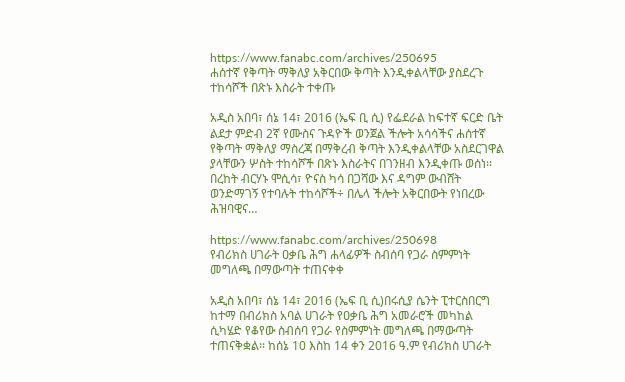https://www.fanabc.com/archives/250695
ሐሰተኛ የቅጣት ማቅለያ አቅርበው ቅጣት እንዲቀልላቸው ያስደረጉ ተከሳሾች በጽኑ እስራት ተቀጡ

አዲስ አበባ፣ ሰኔ 14፣ 2016 (ኤፍ ቢ ሲ) የፌደራል ከፍተኛ ፍርድ ቤት ልደታ ምድብ 2ኛ የሙስና ጉዳዮች ወንጀል ችሎት አሳሳችና ሐሰተኛ የቅጣት ማቅለያ ማስረጃ በማቅረብ ቅጣት እንዲቀልላቸው አስደርገዋል ያላቸውን ሦስት ተከሳሾች በጽኑ እስራትና በገንዘብ እንዲቀጡ ወሰነ፡፡ በረከት ብርሃኑ ሞሲሳ፣ ዮናስ ካሳ በጋሻው እና ዳግም ውብሸት ወንድማገኝ የተባሉት ተከሳሾች÷ በሌላ ችሎት አቅርበውት የነበረው ሕዝባዊና…

https://www.fanabc.com/archives/250698
የብሪክስ ሀገራት ዐቃቤ ሕግ ሐላፊዎች ስብሰባ የጋራ ስምምነት መግለጫ በማውጣት ተጠናቀቀ

አዲስ አበባ፣ ሰኔ 14፣ 2016 (ኤፍ ቢ ሲ)በሩሲያ ሴንት ፒተርስበርግ ከተማ በብሪክስ አባል ሀገራት የዐቃቤ ሕግ አመራሮች መካከል ሲካሄድ የቆየው ስብሰባ የጋራ የስምምነት መግለጫ በማውጣት ተጠናቅቋል፡፡ ከሰኔ 10 እስከ 14 ቀን 2016 ዓ.ም የብሪክስ ሀገራት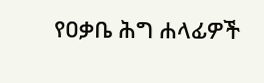የዐቃቤ ሕግ ሐላፊዎች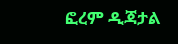ፎረም ዲጃታል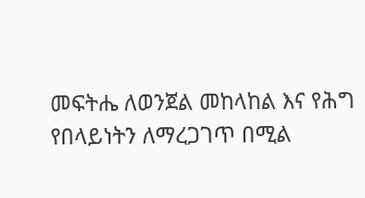መፍትሔ ለወንጀል መከላከል እና የሕግ የበላይነትን ለማረጋገጥ በሚል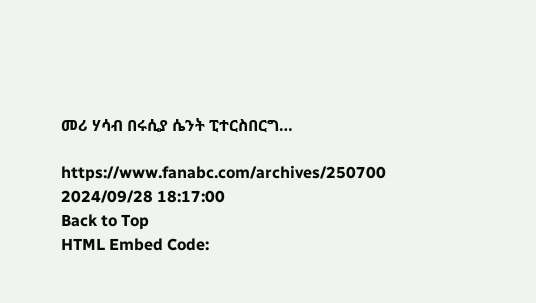መሪ ሃሳብ በሩሲያ ሴንት ፒተርስበርግ…

https://www.fanabc.com/archives/250700
2024/09/28 18:17:00
Back to Top
HTML Embed Code: